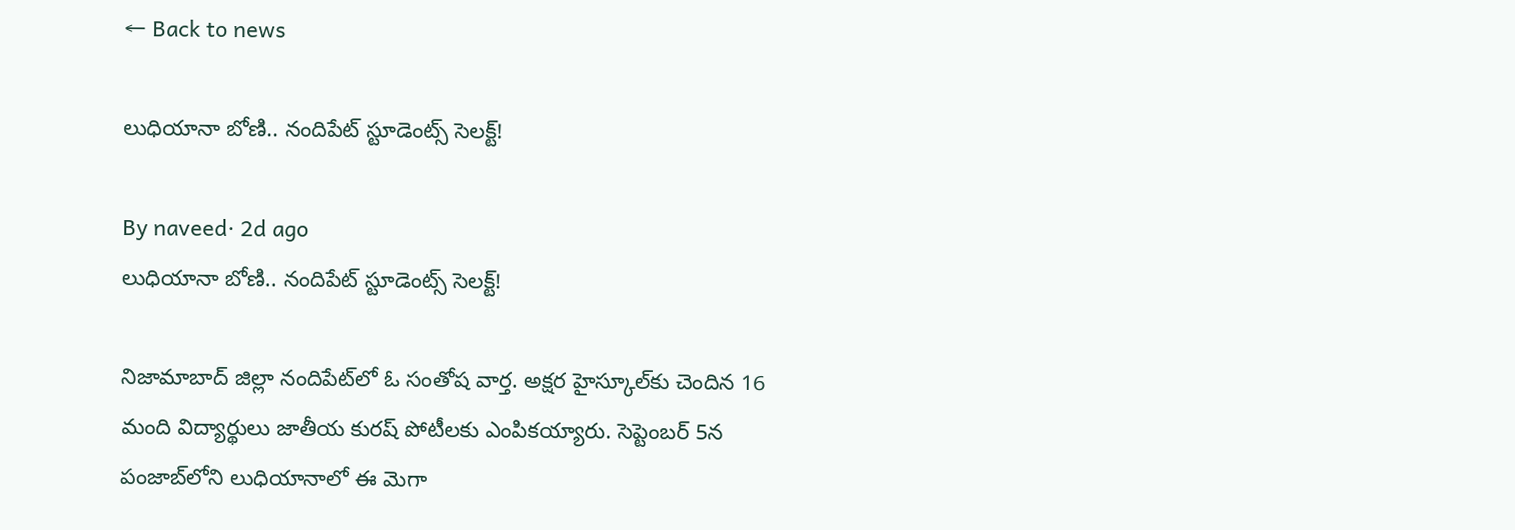← Back to news

లుధియానా బోణి.. నందిపేట్ స్టూడెంట్స్ సెలక్ట్!

By naveed· 2d ago
లుధియానా బోణి.. నందిపేట్ స్టూడెంట్స్ సెలక్ట్!

నిజామాబాద్ జిల్లా నందిపేట్‌లో ఓ సంతోష వార్త. అక్షర హైస్కూల్‌కు చెందిన 16 మంది విద్యార్థులు జాతీయ కురష్ పోటీలకు ఎంపికయ్యారు. సెప్టెంబర్ 5న పంజాబ్‌లోని లుధియానాలో ఈ మెగా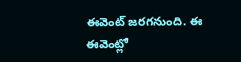ఈవెంట్ జరగనుంది. ఈ ఈవెంట్లో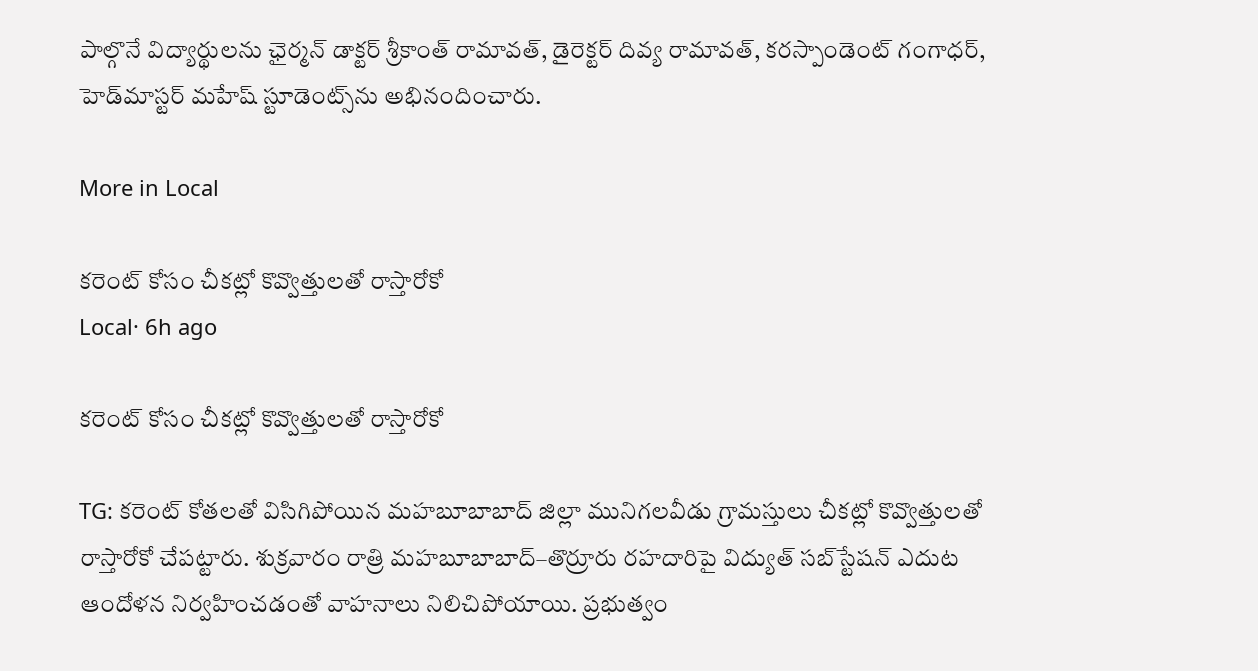పాల్గొనే విద్యార్థులను ఛైర్మన్ డాక్టర్ శ్రీకాంత్ రామావత్, డైరెక్టర్ దివ్య రామావత్, కరస్పాండెంట్ గంగాధర్, హెడ్‌మాస్టర్ మహేష్ స్టూడెంట్స్‌ను అభినందించారు.

More in Local

కరెంట్ కోసం చీకట్లో కొవ్వొత్తులతో రాస్తారోకో
Local· 6h ago

కరెంట్ కోసం చీకట్లో కొవ్వొత్తులతో రాస్తారోకో

TG: కరెంట్ కోతలతో విసిగిపోయిన మహబూబాబాద్ జిల్లా మునిగలవీడు గ్రామస్తులు చీకట్లో కొవ్వొత్తులతో రాస్తారోకో చేపట్టారు. శుక్రవారం రాత్రి మహబూబాబాద్–తొర్రూరు రహదారిపై విద్యుత్ సబ్‌స్టేషన్ ఎదుట ఆందోళన నిర్వహించడంతో వాహనాలు నిలిచిపోయాయి. ప్రభుత్వం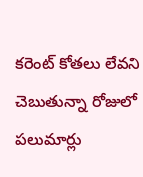కరెంట్ కోతలు లేవని చెబుతున్నా రోజులో పలుమార్లు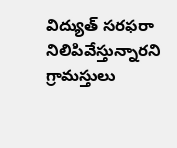విద్యుత్ సరఫరా నిలిపివేస్తున్నారని గ్రామస్తులు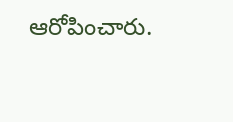ఆరోపించారు.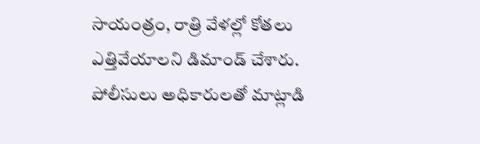సాయంత్రం, రాత్రి వేళల్లో కోతలు ఎత్తివేయాలని డిమాండ్ చేశారు. పోలీసులు అధికారులతో మాట్లాడి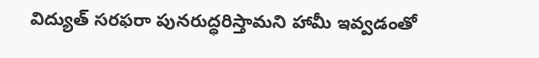విద్యుత్ సరఫరా పునరుద్ధరిస్తామని హామీ ఇవ్వడంతో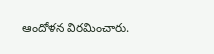ఆందోళన విరమించారు.